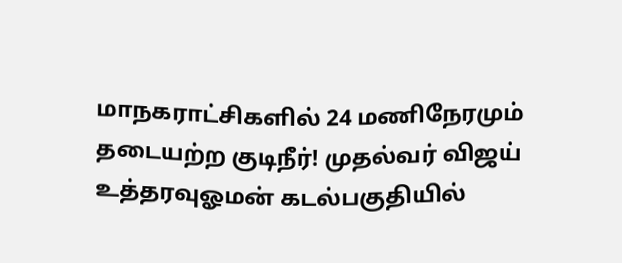மாநகராட்சிகளில் 24 மணிநேரமும் தடையற்ற குடிநீர்! முதல்வர் விஜய் உத்தரவுஓமன் கடல்பகுதியில்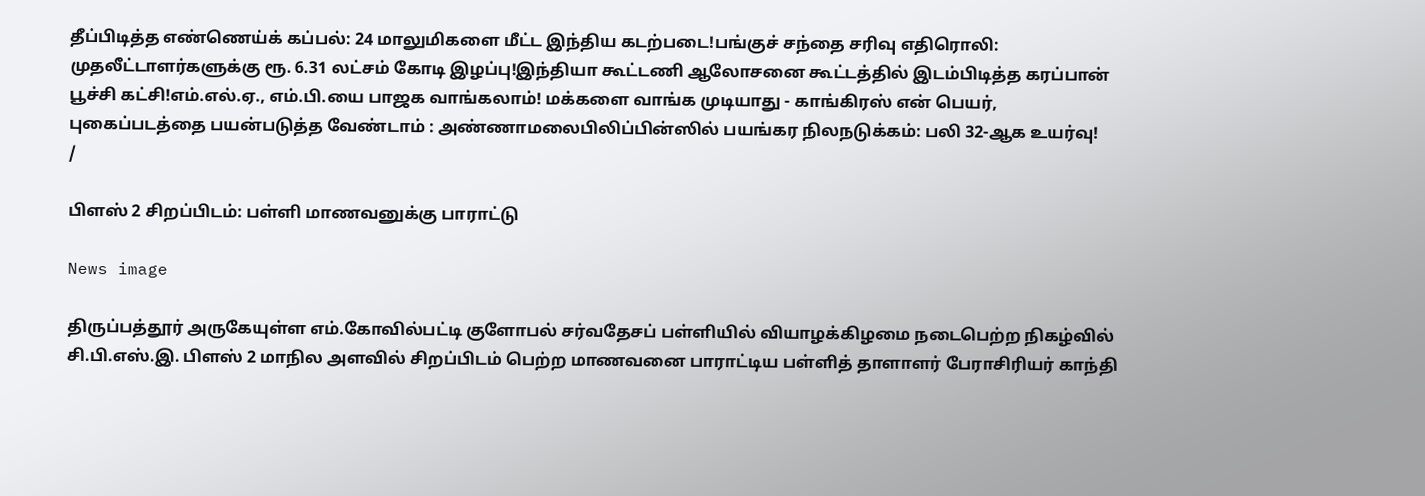தீப்பிடித்த எண்ணெய்க் கப்பல்: 24 மாலுமிகளை மீட்ட இந்திய கடற்படை!பங்குச் சந்தை சரிவு எதிரொலி: முதலீட்டாளர்களுக்கு ரூ. 6.31 லட்சம் கோடி இழப்பு!இந்தியா கூட்டணி ஆலோசனை கூட்டத்தில் இடம்பிடித்த கரப்பான் பூச்சி கட்சி!எம்.எல்.ஏ., எம்.பி.யை பாஜக வாங்கலாம்! மக்களை வாங்க முடியாது - காங்கிரஸ் என் பெயர், புகைப்படத்தை பயன்படுத்த வேண்டாம் : அண்ணாமலைபிலிப்பின்ஸில் பயங்கர நிலநடுக்கம்: பலி 32-ஆக உயர்வு!
/

பிளஸ் 2 சிறப்பிடம்: பள்ளி மாணவனுக்கு பாராட்டு

News image

திருப்பத்தூர் அருகேயுள்ள எம்.கோவில்பட்டி குளோபல் சர்வதேசப் பள்ளியில் வியாழக்கிழமை நடைபெற்ற நிகழ்வில் சி.பி.எஸ்.இ. பிளஸ் 2 மாநில அளவில் சிறப்பிடம் பெற்ற மாணவனை பாராட்டிய பள்ளித் தாளாளர் பேராசிரியர் காந்தி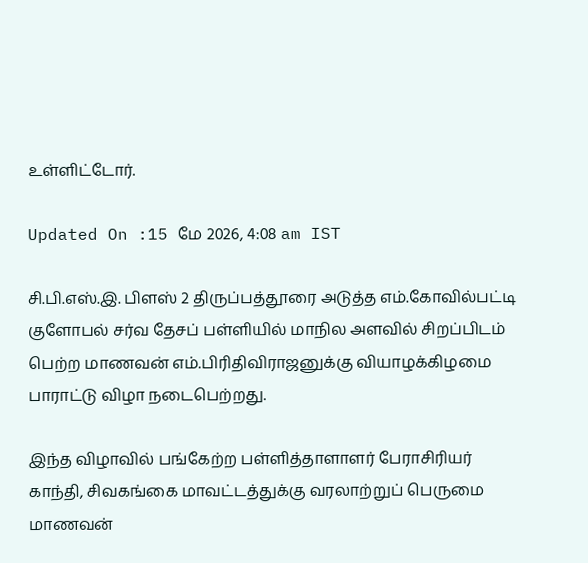உள்ளிட்டோர்.

Updated On :15 மே 2026, 4:08 am IST

சி.பி.எஸ்.இ. பிளஸ் 2 திருப்பத்தூரை அடுத்த எம்.கோவில்பட்டி குளோபல் சர்வ தேசப் பள்ளியில் மாநில அளவில் சிறப்பிடம் பெற்ற மாணவன் எம்.பிரிதிவிராஜனுக்கு வியாழக்கிழமை பாராட்டு விழா நடைபெற்றது.

இந்த விழாவில் பங்கேற்ற பள்ளித்தாளாளர் பேராசிரியர் காந்தி, சிவகங்கை மாவட்டத்துக்கு வரலாற்றுப் பெருமை மாணவன்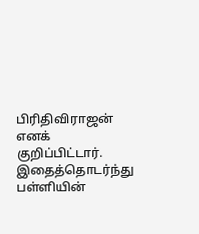பிரிதிவிராஜன் எனக் குறிப்பிட்டார். இதைத்தொடர்ந்து பள்ளியின்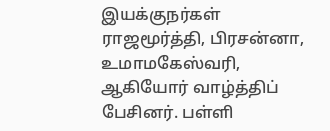இயக்குநர்கள் ராஜமூர்த்தி, பிரசன்னா, உமாமகேஸ்வரி, ஆகியோர் வாழ்த்திப் பேசினர். பள்ளி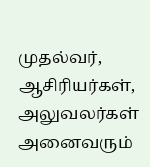முதல்வர், ஆசிரியர்கள், அலுவலர்கள் அனைவரும்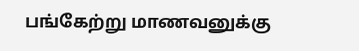பங்கேற்று மாணவனுக்கு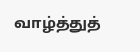வாழ்த்துத்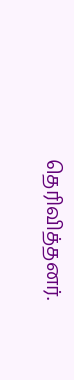தெரிவித்தனர்.